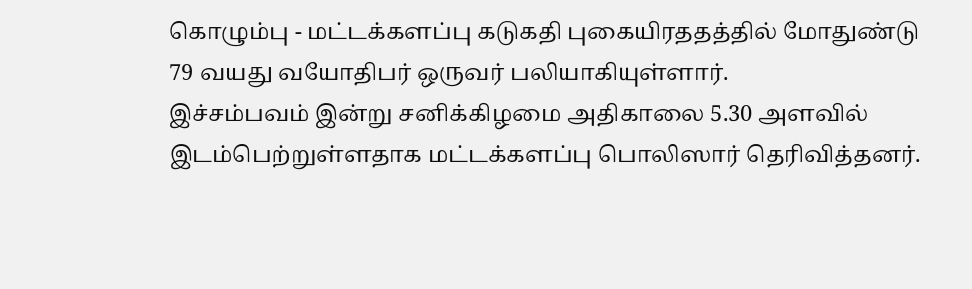கொழும்பு - மட்டக்களப்பு கடுகதி புகையிரததத்தில் மோதுண்டு 79 வயது வயோதிபர் ஒருவர் பலியாகியுள்ளார்.
இச்சம்பவம் இன்று சனிக்கிழமை அதிகாலை 5.30 அளவில் இடம்பெற்றுள்ளதாக மட்டக்களப்பு பொலிஸார் தெரிவித்தனர்.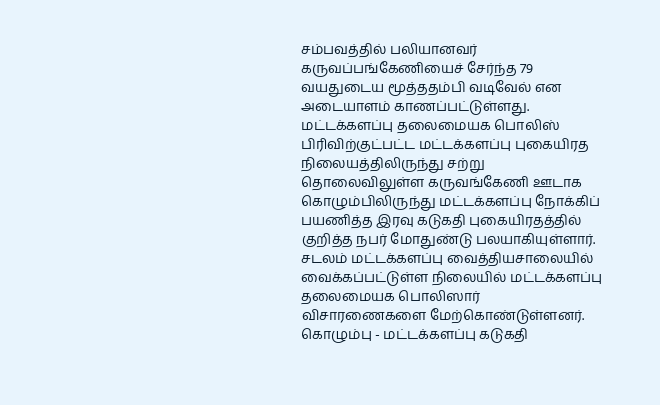சம்பவத்தில் பலியானவர் கருவப்பங்கேணியைச் சேர்ந்த 79 வயதுடைய மூத்ததம்பி வடிவேல் என அடையாளம் காணப்பட்டுள்ளது.
மட்டக்களப்பு தலைமையக பொலிஸ் பிரிவிற்குட்பட்ட மட்டக்களப்பு புகையிரத நிலையத்திலிருந்து சற்று தொலைவிலுள்ள கருவங்கேணி ஊடாக கொழும்பிலிருந்து மட்டக்களப்பு நோக்கிப் பயணித்த இரவு கடுகதி புகையிரதத்தில் குறித்த நபர் மோதுண்டு பலயாகியுள்ளார்.
சடலம் மட்டக்களப்பு வைத்தியசாலையில் வைக்கப்பட்டுள்ள நிலையில் மட்டக்களப்பு தலைமையக பொலிஸார் விசாரணைகளை மேற்கொண்டுள்ளனர்.
கொழும்பு - மட்டக்களப்பு கடுகதி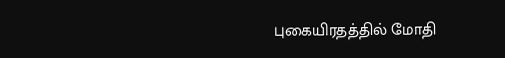புகையிரதத்தில் மோதி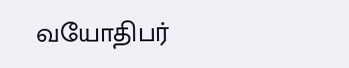வயோதிபர்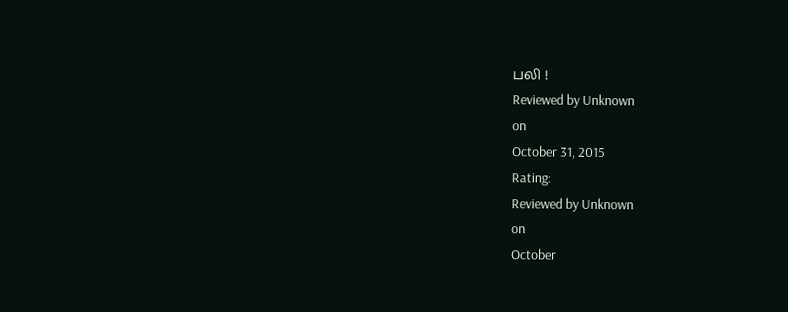பலி !
Reviewed by Unknown
on
October 31, 2015
Rating:
Reviewed by Unknown
on
October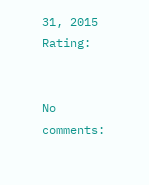31, 2015
Rating:


No comments: